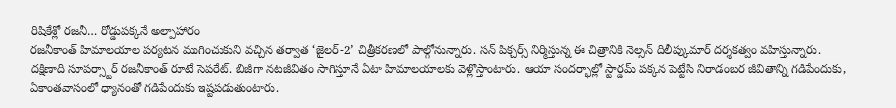రిషికేశ్లో రజనీ… రోడ్డుపక్కనే అల్పాహారం
రజనీకాంత్ హిమాలయాల పర్యటన ముగించుకుని వచ్చిన తర్వాత ‘జైలర్-2’ చిత్రీకరణలో పాల్గోనున్నారు. సన్ పిక్చర్స్ నిర్మిస్తున్న ఈ చిత్రానికి నెల్సన్ దిలీప్కుమార్ దర్శకత్వం వహిస్తున్నారు. దక్షిణాది సూపర్స్టార్ రజనీకాంత్ రూటే సెపరేట్. బిజీగా నటజీవితం సాగిస్తూనే ఏటా హిమాలయాలకు వెళ్లొస్తాంటారు. ఆయా సందర్భాల్లో స్టార్డమ్ పక్కన పెట్టేసి నిరాడంబర జీవితాన్ని గడిపేందుకు, ఏకాంతవాసంలో ధ్యానంతో గడిపేందుకు ఇష్టపడుతుంటారు.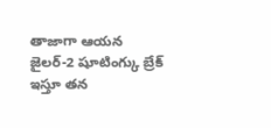తాజాగా ఆయన జైలర్-2 షూటింగ్కు బ్రేక్ ఇస్తూ తన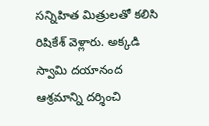సన్నిహిత మిత్రులతో కలిసి రిషికేశ్ వెళ్లారు. అక్కడి స్వామి దయానంద ఆశ్రమాన్ని దర్శించి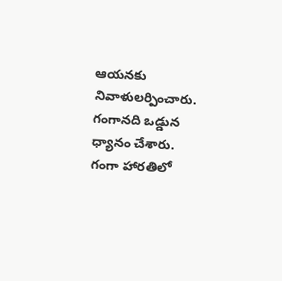ఆయనకు నివాళులర్పించారు. గంగానది ఒడ్డున ధ్యానం చేశారు. గంగా హారతిలో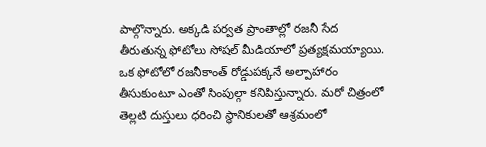పాల్గొన్నారు. అక్కడి పర్వత ప్రాంతాల్లో రజనీ సేద తీరుతున్న ఫోటోలు సోషల్ మీడియాలో ప్రత్యక్షమయ్యాయి.
ఒక ఫోటోలో రజనీకాంత్ రోడ్డుపక్కనే అల్పాహారం తీసుకుంటూ ఎంతో సింపుల్గా కనిపిస్తున్నారు. మరో చిత్రంలో తెల్లటి దుస్తులు ధరించి స్థానికులతో ఆశ్రమంలో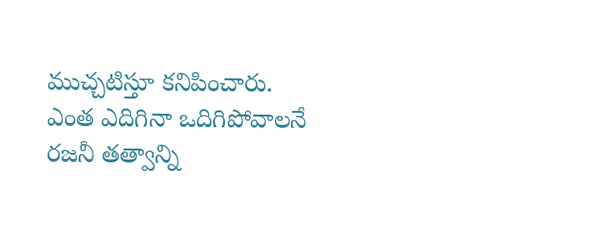ముచ్చటిస్తూ కనిపించారు. ఎంత ఎదిగినా ఒదిగిపోవాలనే రజనీ తత్వాన్ని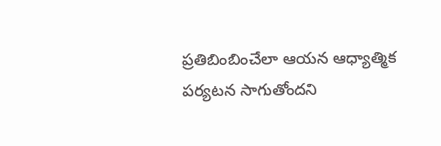ప్రతిబింబించేలా ఆయన ఆధ్యాత్మిక పర్యటన సాగుతోందని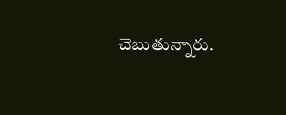చెబుతున్నారు.